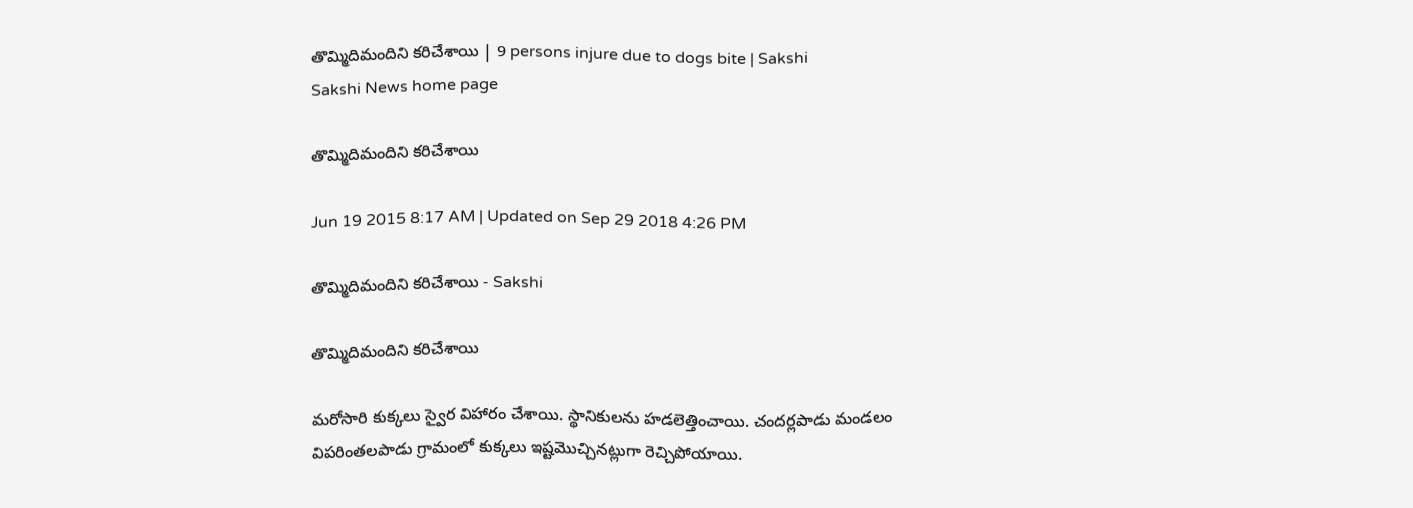తొమ్మిదిమందిని కరిచేశాయి | 9 persons injure due to dogs bite | Sakshi
Sakshi News home page

తొమ్మిదిమందిని కరిచేశాయి

Jun 19 2015 8:17 AM | Updated on Sep 29 2018 4:26 PM

తొమ్మిదిమందిని కరిచేశాయి - Sakshi

తొమ్మిదిమందిని కరిచేశాయి

మరోసారి కుక్కలు స్వైర విహారం చేశాయి. స్థానికులను హడలెత్తించాయి. చందర్లపాడు మండలం విపరింతలపాడు గ్రామంలో కుక్కలు ఇష్టమొచ్చినట్లుగా రెచ్చిపోయాయి.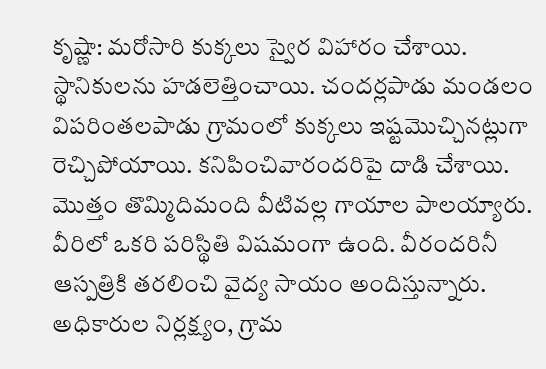కృష్ణా: మరోసారి కుక్కలు స్వైర విహారం చేశాయి. స్థానికులను హడలెత్తించాయి. చందర్లపాడు మండలం విపరింతలపాడు గ్రామంలో కుక్కలు ఇష్టమొచ్చినట్లుగా రెచ్చిపోయాయి. కనిపించివారందరిపై దాడి చేశాయి. మొత్తం తొమ్మిదిమంది వీటివల్ల గాయాల పాలయ్యారు. వీరిలో ఒకరి పరిస్థితి విషమంగా ఉంది. వీరందరినీ ఆస్పత్రికి తరలించి వైద్య సాయం అందిస్తున్నారు. అధికారుల నిర్లక్ష్యం, గ్రామ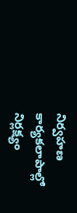నిర్వహణ కార్యకలాపాల్లో నిర్లక్ష్యం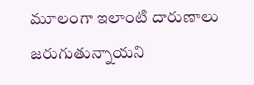మూలంగా ఇలాంటి దారుణాలు జరుగుతున్నాయని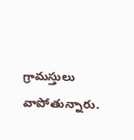గ్రామస్తులు వాపోతున్నారు.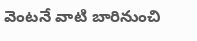వెంటనే వాటి బారినుంచి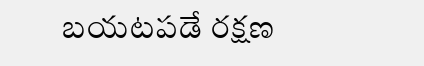బయటపడే రక్షణ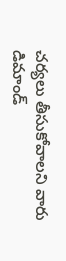చర్యలు తీసుకోవాలని వారు డిమాండ్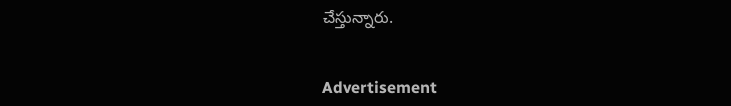చేస్తున్నారు.


Advertisement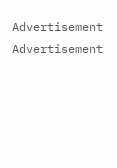Advertisement
Advertisement